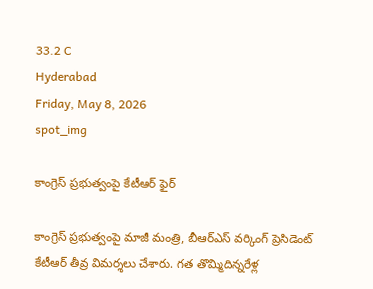33.2 C
Hyderabad
Friday, May 8, 2026
spot_img

కాంగ్రెస్ ప్రభుత్వంపై కేటీఆర్ ఫైర్

కాంగ్రెస్ ప్రభుత్వంపై మాజీ మంత్రి, బీఆర్ఎస్ వర్కింగ్ ప్రెసిడెంట్ కేటీఆర్ తీవ్ర విమర్శలు చేశారు. గత తొమ్మిదిన్నరేళ్ల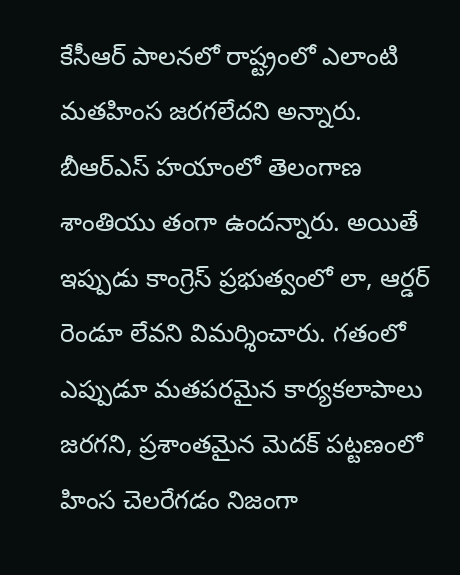కేసీఆర్ పాలనలో రాష్ట్రంలో ఎలాంటి మతహింస జరగలేదని అన్నారు. బీఆర్ఎస్ హయాంలో తెలంగాణ శాంతియు తంగా ఉందన్నారు. అయితే ఇప్పుడు కాంగ్రెస్ ప్రభుత్వంలో లా, ఆర్డర్ రెండూ లేవని విమర్శించారు. గతంలో ఎప్పుడూ మతపరమైన కార్యకలాపాలు జరగని, ప్రశాంతమైన మెదక్ పట్టణంలో హింస చెలరేగడం నిజంగా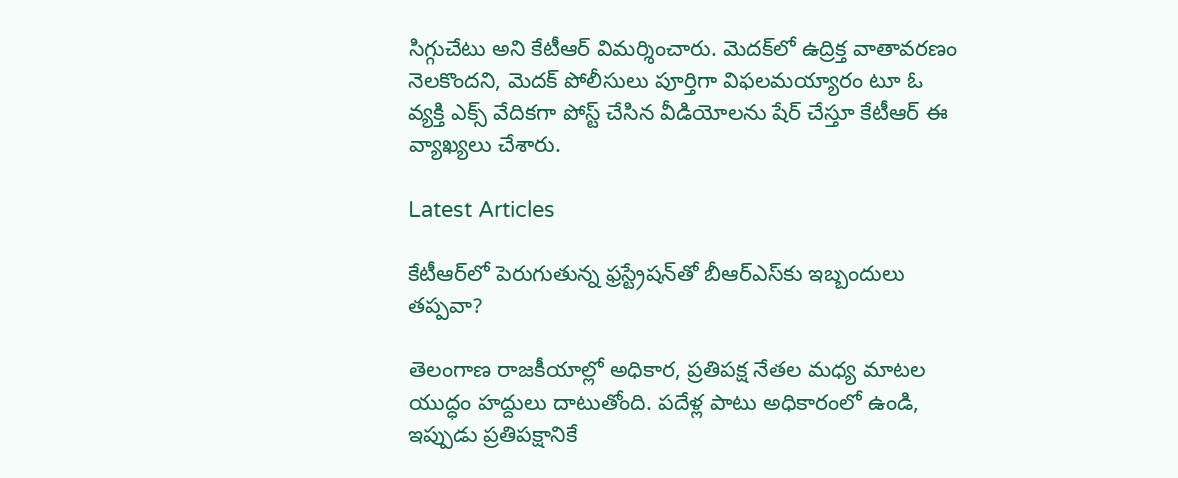సిగ్గుచేటు అని కేటీఆర్ విమర్శించారు. మెదక్‌లో ఉద్రిక్త వాతావరణం నెలకొందని, మెదక్ పోలీసులు పూర్తిగా విఫలమయ్యారం టూ ఓ వ్యక్తి ఎక్స్ వేదికగా పోస్ట్ చేసిన వీడియోలను షేర్ చేస్తూ కేటీఆర్ ఈ వ్యాఖ్యలు చేశారు.

Latest Articles

కేటీఆర్‌లో పెరుగుతున్న ఫ్రస్ట్రేషన్‌తో బీఆర్ఎస్‌కు ఇబ్బందులు తప్పవా?

తెలంగాణ రాజకీయాల్లో అధికార, ప్రతిపక్ష నేతల మధ్య మాటల యుద్ధం హద్దులు దాటుతోంది. పదేళ్ల పాటు అధికారంలో ఉండి, ఇప్పుడు ప్రతిపక్షానికే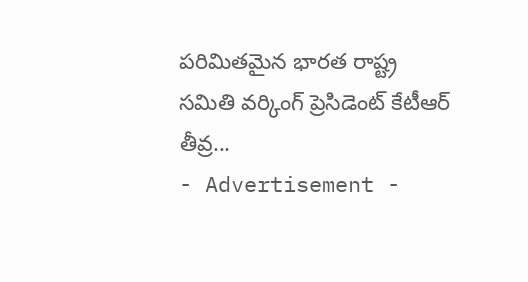పరిమితమైన భారత రాష్ట్ర సమితి వర్కింగ్ ప్రెసిడెంట్ కేటీఆర్ తీవ్ర...
- Advertisement -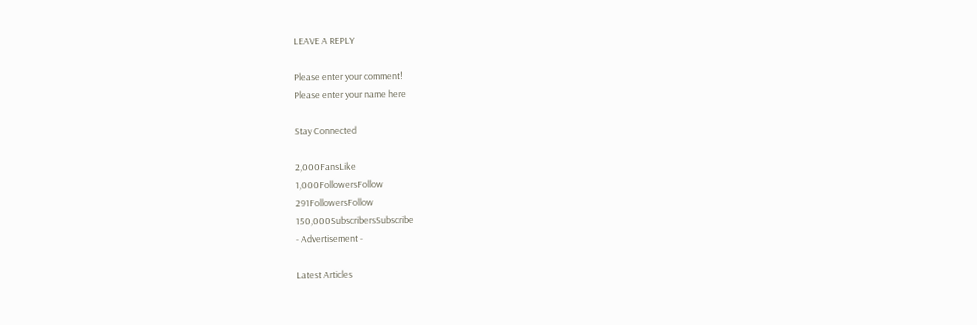LEAVE A REPLY

Please enter your comment!
Please enter your name here

Stay Connected

2,000FansLike
1,000FollowersFollow
291FollowersFollow
150,000SubscribersSubscribe
- Advertisement -

Latest Articles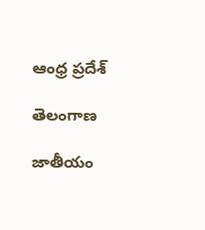ఆంధ్ర ప్రదేశ్

తెలంగాణ

జాతీయం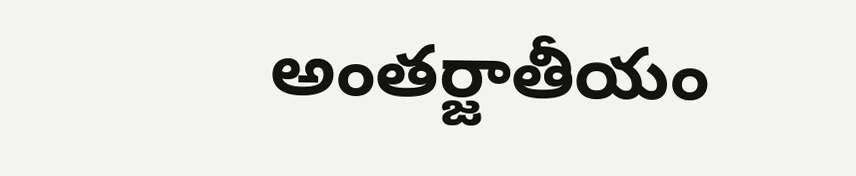అంతర్జాతీయం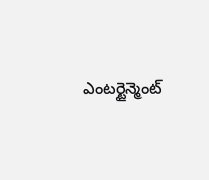ఎంటర్టైన్మెంట్